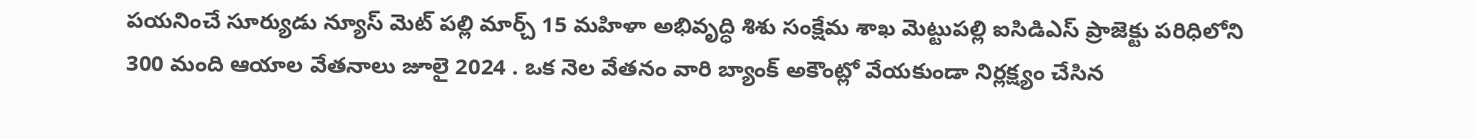పయనించే సూర్యుడు న్యూస్ మెట్ పల్లి మార్చ్ 15 మహిళా అభివృద్ధి శిశు సంక్షేమ శాఖ మెట్టుపల్లి ఐసిడిఎస్ ప్రాజెక్టు పరిధిలోని 300 మంది ఆయాల వేతనాలు జూలై 2024 . ఒక నెల వేతనం వారి బ్యాంక్ అకౌంట్లో వేయకుండా నిర్లక్ష్యం చేసిన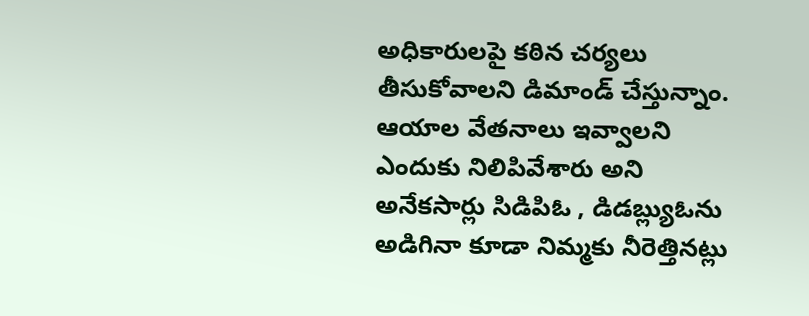అధికారులపై కఠిన చర్యలు తీసుకోవాలని డిమాండ్ చేస్తున్నాం. ఆయాల వేతనాలు ఇవ్వాలని ఎందుకు నిలిపివేశారు అని అనేకసార్లు సిడిపిఓ , డిడబ్ల్యుఓను అడిగినా కూడా నిమ్మకు నీరెత్తినట్లు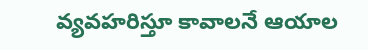వ్యవహరిస్తూ కావాలనే ఆయాల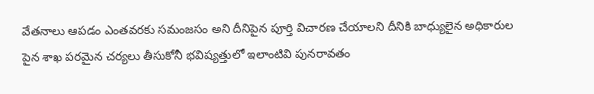వేతనాలు ఆపడం ఎంతవరకు సమంజసం అని దీనిపైన పూర్తి విచారణ చేయాలని దీనికి బాధ్యులైన అధికారుల పైన శాఖ పరమైన చర్యలు తీసుకోనీ భవిష్యత్తులో ఇలాంటివి పునరావతం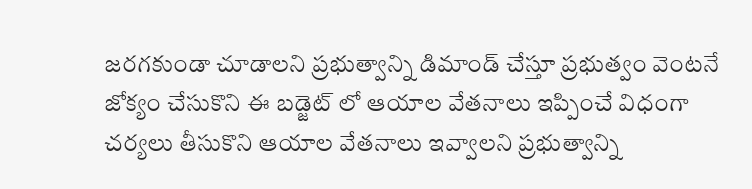జరగకుండా చూడాలని ప్రభుత్వాన్ని డిమాండ్ చేస్తూ ప్రభుత్వం వెంటనే జోక్యం చేసుకొని ఈ బడ్జెట్ లో ఆయాల వేతనాలు ఇప్పించే విధంగా చర్యలు తీసుకొని ఆయాల వేతనాలు ఇవ్వాలని ప్రభుత్వాన్ని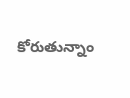కోరుతున్నాం